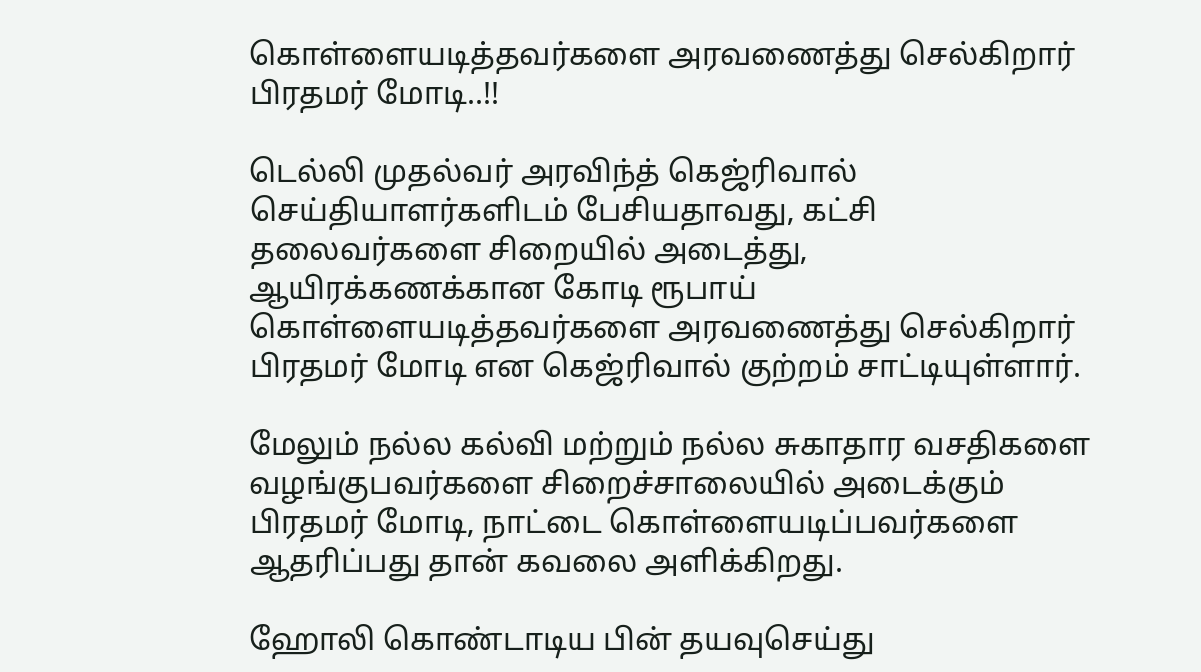கொள்ளையடித்தவர்களை அரவணைத்து செல்கிறார் பிரதமர் மோடி..!!

டெல்லி முதல்வர் அரவிந்த் கெஜ்ரிவால் செய்தியாளர்களிடம் பேசியதாவது, கட்சி தலைவர்களை சிறையில் அடைத்து, ஆயிரக்கணக்கான கோடி ரூபாய் கொள்ளையடித்தவர்களை அரவணைத்து செல்கிறார் பிரதமர் மோடி என கெஜ்ரிவால் குற்றம் சாட்டியுள்ளார்.

மேலும் நல்ல கல்வி மற்றும் நல்ல சுகாதார வசதிகளை வழங்குபவர்களை சிறைச்சாலையில் அடைக்கும் பிரதமர் மோடி, நாட்டை கொள்ளையடிப்பவர்களை ஆதரிப்பது தான் கவலை அளிக்கிறது.

ஹோலி கொண்டாடிய பின் தயவுசெய்து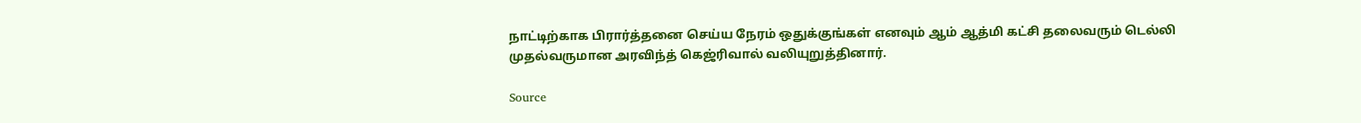நாட்டிற்காக பிரார்த்தனை செய்ய நேரம் ஒதுக்குங்கள் எனவும் ஆம் ஆத்மி கட்சி தலைவரும் டெல்லி முதல்வருமான அரவிந்த் கெஜ்ரிவால் வலியுறுத்தினார்.

Source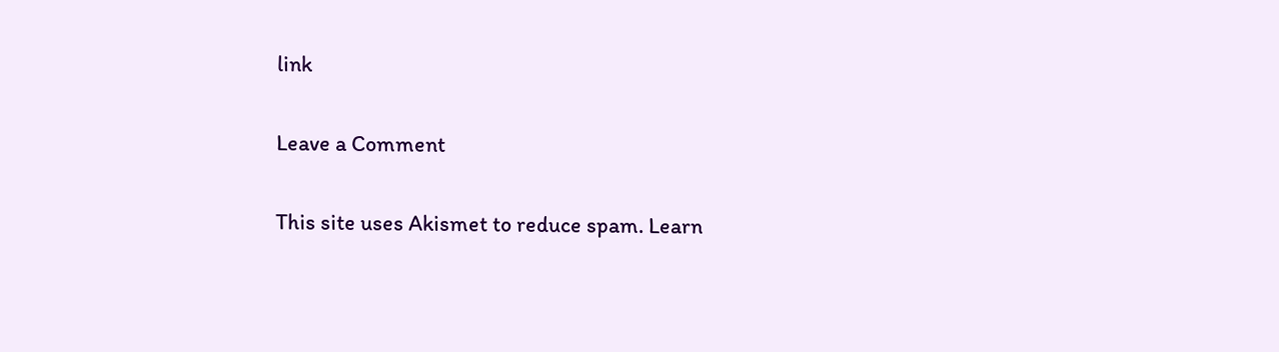link

Leave a Comment

This site uses Akismet to reduce spam. Learn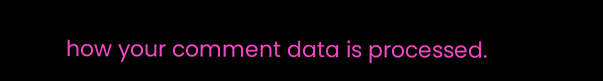how your comment data is processed.